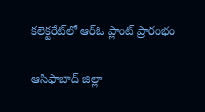కలెక్టరేట్‌లో ఆర్‌ఓ ప్లాంట్ ప్రారంభం

ఆసిఫాబాద్ జిల్లా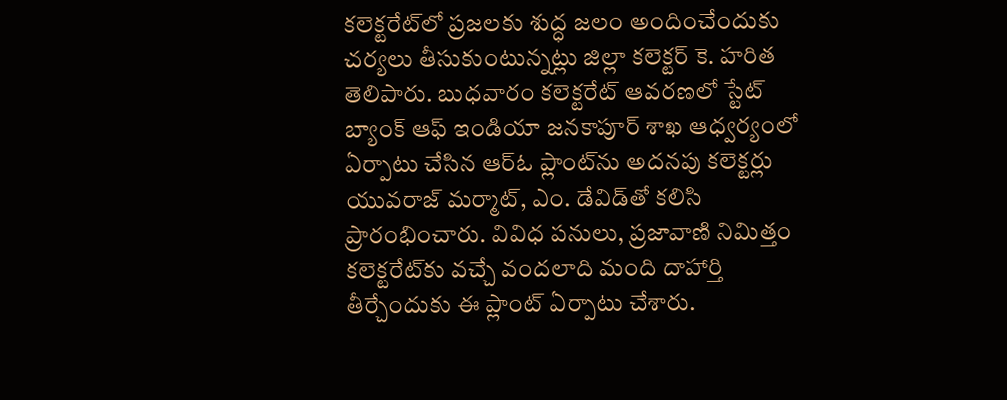కలెక్టరేట్‌లో ప్రజలకు శుద్ధ జలం అందించేందుకు చర్యలు తీసుకుంటున్నట్లు జిల్లా కలెక్టర్ కె. హరిత తెలిపారు. బుధవారం కలెక్టరేట్ ఆవరణలో స్టేట్ బ్యాంక్ ఆఫ్ ఇండియా జనకాపూర్ శాఖ ఆధ్వర్యంలో ఏర్పాటు చేసిన ఆర్‌ఓ ప్లాంట్‌ను అదనపు కలెక్టర్లు యువరాజ్ మర్మాట్, ఎం. డేవిడ్‌తో కలిసి ప్రారంభించారు. వివిధ పనులు, ప్రజావాణి నిమిత్తం కలెక్టరేట్‌కు వచ్చే వందలాది మంది దాహార్తి తీర్చేందుకు ఈ ప్లాంట్ ఏర్పాటు చేశారు.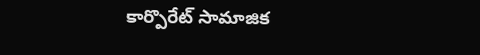కార్పొరేట్ సామాజిక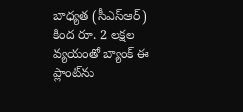బాధ్యత (సీఎస్‌ఆర్) కింద రూ. 2 లక్షల వ్యయంతో బ్యాంక్ ఈ ప్లాంట్‌ను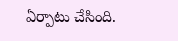ఏర్పాటు చేసింది.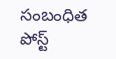సంబంధిత పోస్ట్